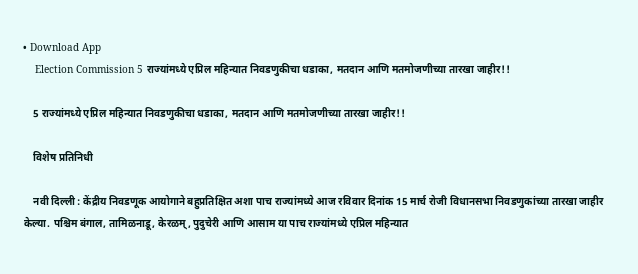• Download App
    Election Commission 5 राज्यांमध्ये एप्रिल महिन्यात निवडणुकीचा धडाका, मतदान आणि मतमोजणीच्या तारखा जाहीर!!

    5 राज्यांमध्ये एप्रिल महिन्यात निवडणुकीचा धडाका, मतदान आणि मतमोजणीच्या तारखा जाहीर!!

    विशेष प्रतिनिधी

    नवी दिल्ली : केंद्रीय निवडणूक आयोगाने बहुप्रतिक्षित अशा पाच राज्यांमध्ये आज रविवार दिनांक 15 मार्च रोजी विधानसभा निवडणुकांच्या तारखा जाहीर केल्या. पश्चिम बंगाल, तामिळनाडू, केरळम्, पुदुचेरी आणि आसाम या पाच राज्यांमध्ये एप्रिल महिन्यात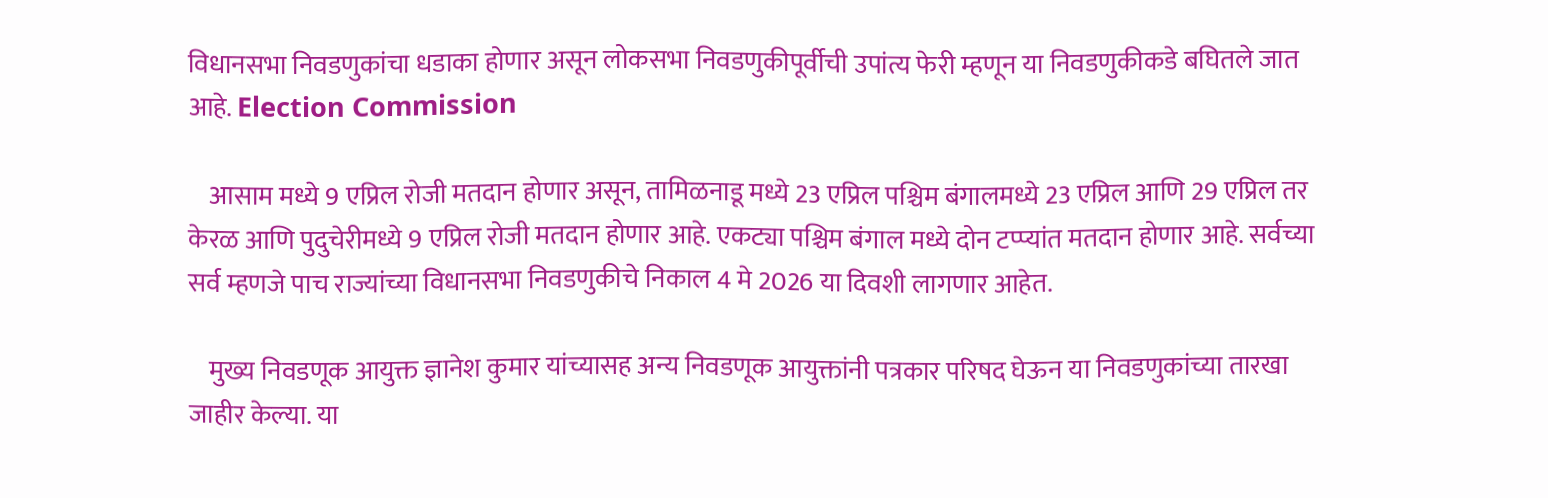विधानसभा निवडणुकांचा धडाका होणार असून लोकसभा निवडणुकीपूर्वीची उपांत्य फेरी म्हणून या निवडणुकीकडे बघितले जात आहे. Election Commission

    आसाम मध्ये 9 एप्रिल रोजी मतदान होणार असून, तामिळनाडू मध्ये 23 एप्रिल पश्चिम बंगालमध्ये 23 एप्रिल आणि 29 एप्रिल तर केरळ आणि पुदुचेरीमध्ये 9 एप्रिल रोजी मतदान होणार आहे. एकट्या पश्चिम बंगाल मध्ये दोन टप्प्यांत मतदान होणार आहे. सर्वच्या सर्व म्हणजे पाच राज्यांच्या विधानसभा निवडणुकीचे निकाल 4 मे 2026 या दिवशी लागणार आहेत.

    मुख्य निवडणूक आयुक्त ज्ञानेश कुमार यांच्यासह अन्य निवडणूक आयुक्तांनी पत्रकार परिषद घेऊन या निवडणुकांच्या तारखा जाहीर केल्या. या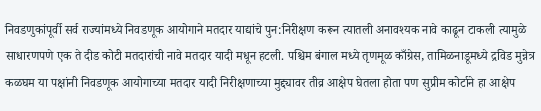निवडणुकांपूर्वी सर्व राज्यांमध्ये निवडणूक आयोगाने मतदार याद्यांचे पुन:निरीक्षण करून त्यातली अनावश्यक नावे काढून टाकली त्यामुळे साधारणपणे एक ते दीड कोटी मतदारांची नावे मतदार यादी मधून हटली. पश्चिम बंगाल मध्ये तृणमूळ काँग्रेस, तामिळनाडूमध्ये द्रविड मुन्नेत्र कळघम या पक्षांनी निवडणूक आयोगाच्या मतदार यादी निरीक्षणाच्या मुद्द्यावर तीव्र आक्षेप घेतला होता पण सुप्रीम कोर्टाने हा आक्षेप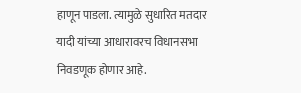हाणून पाडला. त्यामुळे सुधारित मतदार यादी यांच्या आधारावरच विधानसभा निवडणूक होणार आहे.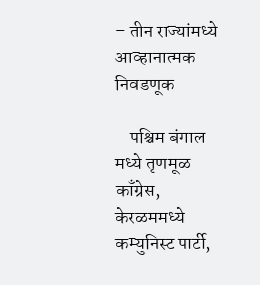– तीन राज्यांमध्ये आव्हानात्मक निवडणूक

    पश्चिम बंगाल मध्ये तृणमूळ काँग्रेस, केरळममध्ये कम्युनिस्ट पार्टी,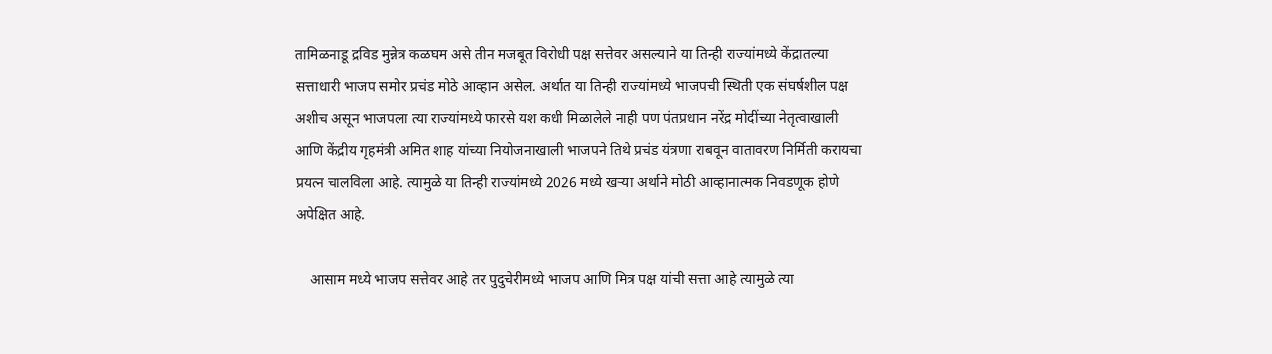तामिळनाडू द्रविड मुन्नेत्र कळघम असे तीन मजबूत विरोधी पक्ष सत्तेवर असल्याने या तिन्ही राज्यांमध्ये केंद्रातल्या सत्ताधारी भाजप समोर प्रचंड मोठे आव्हान असेल. अर्थात या तिन्ही राज्यांमध्ये भाजपची स्थिती एक संघर्षशील पक्ष अशीच असून भाजपला त्या राज्यांमध्ये फारसे यश कधी मिळालेले नाही पण पंतप्रधान नरेंद्र मोदींच्या नेतृत्वाखाली आणि केंद्रीय गृहमंत्री अमित शाह यांच्या नियोजनाखाली भाजपने तिथे प्रचंड यंत्रणा राबवून वातावरण निर्मिती करायचा प्रयत्न चालविला आहे. त्यामुळे या तिन्ही राज्यांमध्ये 2026 मध्ये खऱ्या अर्थाने मोठी आव्हानात्मक निवडणूक होणे अपेक्षित आहे.

    आसाम मध्ये भाजप सत्तेवर आहे तर पुदुचेरीमध्ये भाजप आणि मित्र पक्ष यांची सत्ता आहे त्यामुळे त्या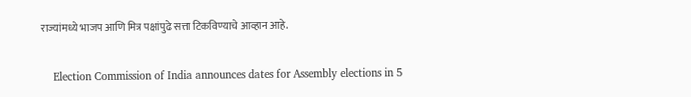राज्यांमध्ये भाजप आणि मित्र पक्षांपुढे सत्ता टिकविण्याचे आव्हान आहे.

    Election Commission of India announces dates for Assembly elections in 5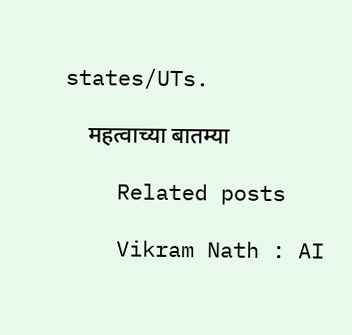states/UTs.

    महत्वाच्या बातम्या

    Related posts

    Vikram Nath : AI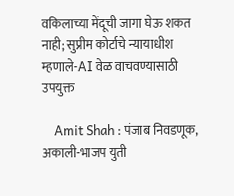वकिलाच्या मेंदूची जागा घेऊ शकत नाही; सुप्रीम कोर्टाचे न्यायाधीश म्हणाले-AI वेळ वाचवण्यासाठी उपयुक्त

    Amit Shah : पंजाब निवडणूक, अकाली-भाजप युती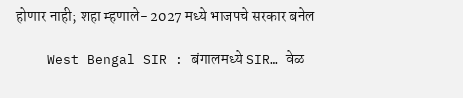होणार नाही; शहा म्हणाले- 2027 मध्ये भाजपचे सरकार बनेल

    West Bengal SIR : बंगालमध्ये SIR… वेळ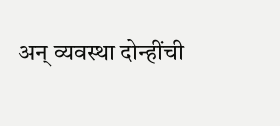अन् व्यवस्था दोन्हींची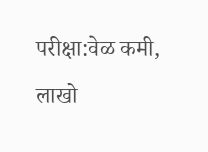परीक्षा:वेळ कमी, लाखो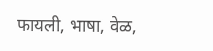फायली, भाषा, वेळ,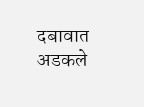दबावात अडकले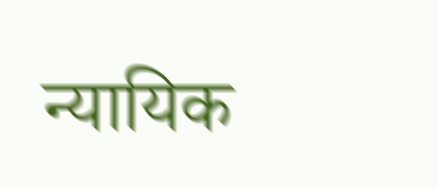न्यायिक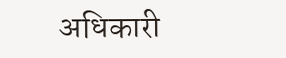अधिकारी